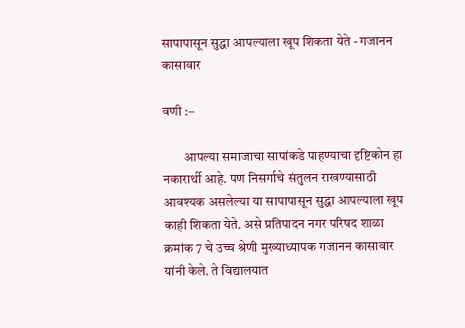सापापासून सुद्धा आपल्याला खूप शिकता येते - गजानन कासावार

वणी :–

        आपल्या समाजाचा सापांकडे पाहण्याचा दृष्टिकोन हा नकारार्थी आहे. पण निसर्गाचे संतुलन राखण्यासाठी आवश्यक असलेल्या या सापापासून सुद्धा आपल्याला खूप काही शिकता येते. असे प्रतिपादन नगर परिषद शाळा क्रमांक 7 चे उच्च श्रेणी मुख्याध्यापक गजानन कासावार यांनी केले. ते विद्यालयात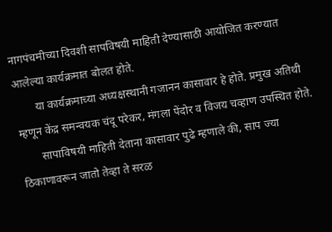नागपंचमीच्या दिवशी सापविषयी माहिती देण्यासाठी आयोजित करण्यात आलेल्या कार्यक्रमात बोलत होते.
       या कार्यक्रमाच्या अध्यक्षस्थानी गजानन कासावार हे होते. प्रमुख अतिथी म्हणून केंद्र समन्वयक चंदू परेकर, मंगला पेंदोर व विजय चव्हाण उपस्थित होते.
       सापाविषयी माहिती देताना कासावार पुढे म्हणाले की, साप ज्या ठिकाणावरून जातो तेव्हा ते सरळ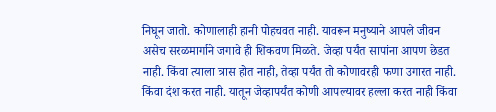निघून जातो. कोणालाही हानी पोहचवत नाही. यावरून मनुष्याने आपले जीवन असेच सरळमार्गाने जगावे ही शिकवण मिळते. जेव्हा पर्यंत सापांना आपण छेडत नाही. किंवा त्याला त्रास होत नाही, तेव्हा पर्यंत तो कोणावरही फणा उगारत नाही. किंवा दंश करत नाही. यातून जेव्हापर्यंत कोणी आपल्यावर हल्ला करत नाही किंवा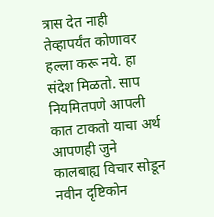त्रास देत नाही तेव्हापर्यंत कोणावर हल्ला करू नये. हा संदेश मिळतो. साप नियमितपणे आपली कात टाकतो याचा अर्थ आपणही जुने कालबाह्य विचार सोडून नवीन दृष्टिकोन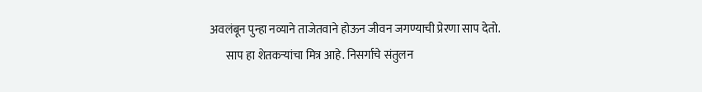अवलंबून पुन्हा नव्याने ताजेतवाने होऊन जीवन जगण्याची प्रेरणा साप देतो.
       साप हा शेतकऱ्यांचा मित्र आहे. निसर्गाचे संतुलन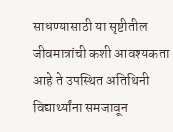साधण्यासाठी या सृष्टीतील जीवमात्रांची कशी आवश्यकता आहे ते उपस्थित अतिथिनी विद्यार्थ्यांना समजावून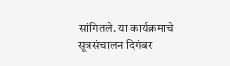सांगितले. या कार्यक्रमाचे सूत्रसंचालन दिगंबर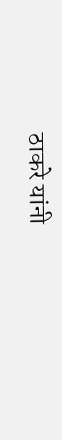ठाकरे यांनी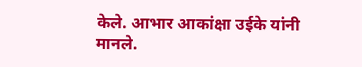केले. आभार आकांक्षा उईके यांनी मानले.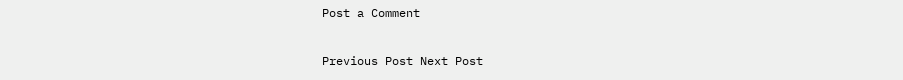Post a Comment

Previous Post Next Post